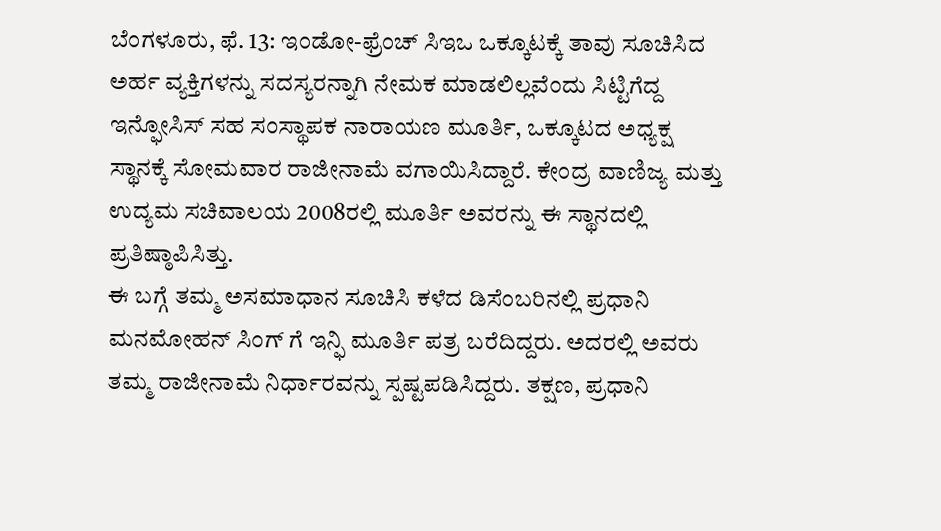ಬೆಂಗಳೂರು, ಫೆ. 13: ಇಂಡೋ-ಫ್ರೆಂಚ್ ಸಿಇಒ ಒಕ್ಕೂಟಕ್ಕೆ ತಾವು ಸೂಚಿಸಿದ ಅರ್ಹ ವ್ಯಕ್ತಿಗಳನ್ನು ಸದಸ್ಯರನ್ನಾಗಿ ನೇಮಕ ಮಾಡಲಿಲ್ಲವೆಂದು ಸಿಟ್ಟಿಗೆದ್ದ ಇನ್ಫೋಸಿಸ್ ಸಹ ಸಂಸ್ಥಾಪಕ ನಾರಾಯಣ ಮೂರ್ತಿ, ಒಕ್ಕೂಟದ ಅಧ್ಯಕ್ಷ ಸ್ಥಾನಕ್ಕೆ ಸೋಮವಾರ ರಾಜೀನಾಮೆ ವಗಾಯಿಸಿದ್ದಾರೆ. ಕೇಂದ್ರ ವಾಣಿಜ್ಯ ಮತ್ತು ಉದ್ಯಮ ಸಚಿವಾಲಯ 2008ರಲ್ಲಿ ಮೂರ್ತಿ ಅವರನ್ನು ಈ ಸ್ಥಾನದಲ್ಲಿ ಪ್ರತಿಷ್ಠಾಪಿಸಿತ್ತು.
ಈ ಬಗ್ಗೆ ತಮ್ಮ ಅಸಮಾಧಾನ ಸೂಚಿಸಿ ಕಳೆದ ಡಿಸೆಂಬರಿನಲ್ಲಿ ಪ್ರಧಾನಿ ಮನಮೋಹನ್ ಸಿಂಗ್ ಗೆ ಇನ್ಫಿ ಮೂರ್ತಿ ಪತ್ರ ಬರೆದಿದ್ದರು. ಅದರಲ್ಲಿ ಅವರು ತಮ್ಮ ರಾಜೀನಾಮೆ ನಿರ್ಧಾರವನ್ನು ಸ್ಪಷ್ಟಪಡಿಸಿದ್ದರು. ತಕ್ಷಣ, ಪ್ರಧಾನಿ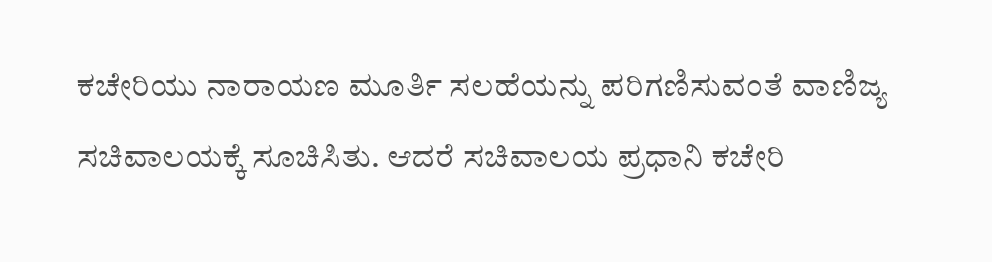ಕಚೇರಿಯು ನಾರಾಯಣ ಮೂರ್ತಿ ಸಲಹೆಯನ್ನು ಪರಿಗಣಿಸುವಂತೆ ವಾಣಿಜ್ಯ ಸಚಿವಾಲಯಕ್ಕೆ ಸೂಚಿಸಿತು. ಆದರೆ ಸಚಿವಾಲಯ ಪ್ರಧಾನಿ ಕಚೇರಿ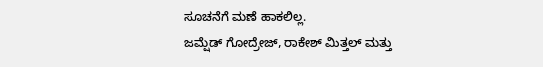ಸೂಚನೆಗೆ ಮಣೆ ಹಾಕಲಿಲ್ಲ.
ಜಮ್ಷೆಡ್ ಗೋದ್ರೇಜ್, ರಾಕೇಶ್ ಮಿತ್ತಲ್ ಮತ್ತು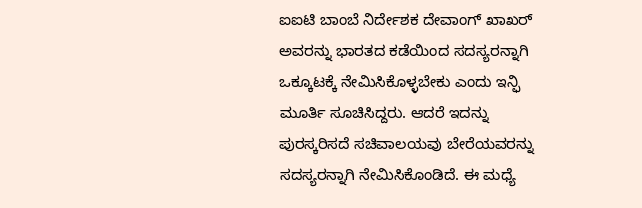ಐಐಟಿ ಬಾಂಬೆ ನಿರ್ದೇಶಕ ದೇವಾಂಗ್ ಖಾಖರ್ ಅವರನ್ನು ಭಾರತದ ಕಡೆಯಿಂದ ಸದಸ್ಯರನ್ನಾಗಿ ಒಕ್ಕೂಟಕ್ಕೆ ನೇಮಿಸಿಕೊಳ್ಳಬೇಕು ಎಂದು ಇನ್ಫಿ ಮೂರ್ತಿ ಸೂಚಿಸಿದ್ದರು. ಆದರೆ ಇದನ್ನು ಪುರಸ್ಕರಿಸದೆ ಸಚಿವಾಲಯವು ಬೇರೆಯವರನ್ನು ಸದಸ್ಯರನ್ನಾಗಿ ನೇಮಿಸಿಕೊಂಡಿದೆ. ಈ ಮಧ್ಯೆ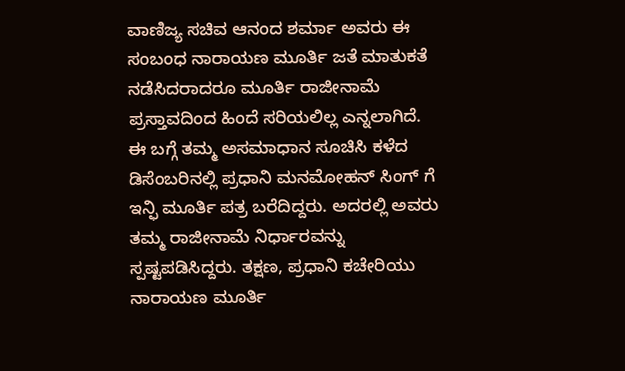ವಾಣಿಜ್ಯ ಸಚಿವ ಆನಂದ ಶರ್ಮಾ ಅವರು ಈ ಸಂಬಂಧ ನಾರಾಯಣ ಮೂರ್ತಿ ಜತೆ ಮಾತುಕತೆ ನಡೆಸಿದರಾದರೂ ಮೂರ್ತಿ ರಾಜೀನಾಮೆ ಪ್ರಸ್ತಾವದಿಂದ ಹಿಂದೆ ಸರಿಯಲಿಲ್ಲ ಎನ್ನಲಾಗಿದೆ.
ಈ ಬಗ್ಗೆ ತಮ್ಮ ಅಸಮಾಧಾನ ಸೂಚಿಸಿ ಕಳೆದ ಡಿಸೆಂಬರಿನಲ್ಲಿ ಪ್ರಧಾನಿ ಮನಮೋಹನ್ ಸಿಂಗ್ ಗೆ ಇನ್ಫಿ ಮೂರ್ತಿ ಪತ್ರ ಬರೆದಿದ್ದರು. ಅದರಲ್ಲಿ ಅವರು ತಮ್ಮ ರಾಜೀನಾಮೆ ನಿರ್ಧಾರವನ್ನು ಸ್ಪಷ್ಟಪಡಿಸಿದ್ದರು. ತಕ್ಷಣ, ಪ್ರಧಾನಿ ಕಚೇರಿಯು ನಾರಾಯಣ ಮೂರ್ತಿ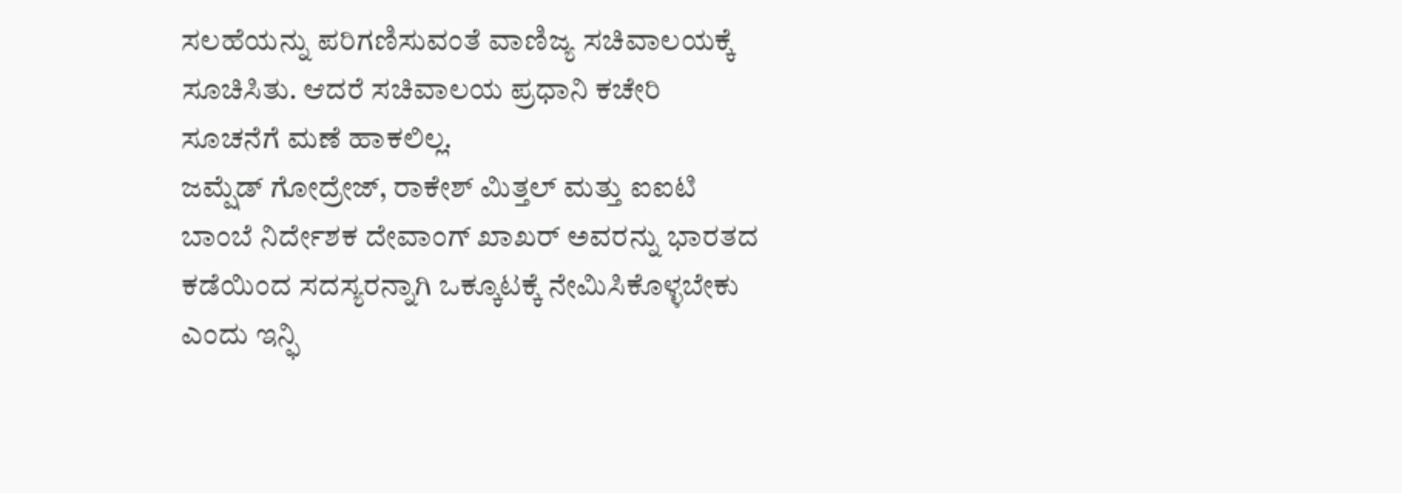ಸಲಹೆಯನ್ನು ಪರಿಗಣಿಸುವಂತೆ ವಾಣಿಜ್ಯ ಸಚಿವಾಲಯಕ್ಕೆ ಸೂಚಿಸಿತು. ಆದರೆ ಸಚಿವಾಲಯ ಪ್ರಧಾನಿ ಕಚೇರಿ ಸೂಚನೆಗೆ ಮಣೆ ಹಾಕಲಿಲ್ಲ.
ಜಮ್ಷೆಡ್ ಗೋದ್ರೇಜ್, ರಾಕೇಶ್ ಮಿತ್ತಲ್ ಮತ್ತು ಐಐಟಿ ಬಾಂಬೆ ನಿರ್ದೇಶಕ ದೇವಾಂಗ್ ಖಾಖರ್ ಅವರನ್ನು ಭಾರತದ ಕಡೆಯಿಂದ ಸದಸ್ಯರನ್ನಾಗಿ ಒಕ್ಕೂಟಕ್ಕೆ ನೇಮಿಸಿಕೊಳ್ಳಬೇಕು ಎಂದು ಇನ್ಫಿ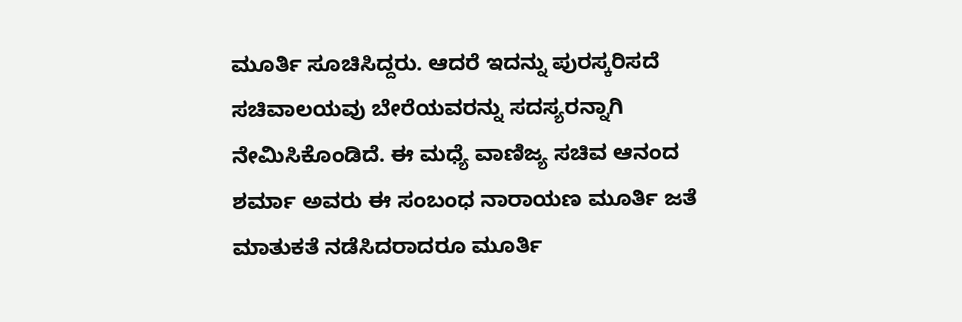ಮೂರ್ತಿ ಸೂಚಿಸಿದ್ದರು. ಆದರೆ ಇದನ್ನು ಪುರಸ್ಕರಿಸದೆ ಸಚಿವಾಲಯವು ಬೇರೆಯವರನ್ನು ಸದಸ್ಯರನ್ನಾಗಿ ನೇಮಿಸಿಕೊಂಡಿದೆ. ಈ ಮಧ್ಯೆ ವಾಣಿಜ್ಯ ಸಚಿವ ಆನಂದ ಶರ್ಮಾ ಅವರು ಈ ಸಂಬಂಧ ನಾರಾಯಣ ಮೂರ್ತಿ ಜತೆ ಮಾತುಕತೆ ನಡೆಸಿದರಾದರೂ ಮೂರ್ತಿ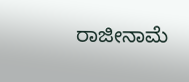ರಾಜೀನಾಮೆ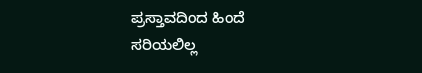ಪ್ರಸ್ತಾವದಿಂದ ಹಿಂದೆ ಸರಿಯಲಿಲ್ಲ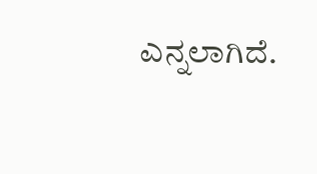ಎನ್ನಲಾಗಿದೆ.